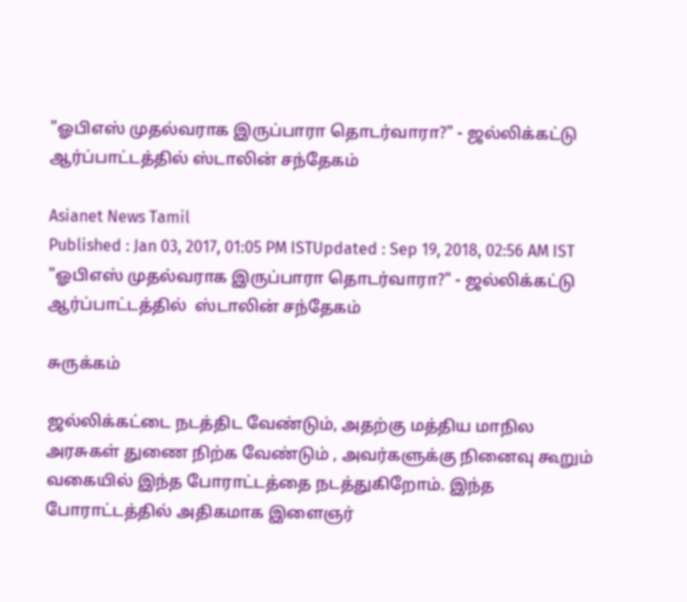"ஓபிஎஸ் முதல்வராக இருப்பாரா தொடர்வாரா?" - ஜல்லிக்கட்டு ஆர்ப்பாட்டத்தில் ஸ்டாலின் சந்தேகம்

Asianet News Tamil
Published : Jan 03, 2017, 01:05 PM ISTUpdated : Sep 19, 2018, 02:56 AM IST
"ஓபிஎஸ் முதல்வராக இருப்பாரா தொடர்வாரா?" - ஜல்லிக்கட்டு ஆர்ப்பாட்டத்தில்  ஸ்டாலின் சந்தேகம்

சுருக்கம்

ஜல்லிக்கட்டை நடத்திட வேண்டும், அதற்கு மத்திய மாநில அரசுகள் துணை நிற்க வேண்டும் , அவர்களுக்கு நினைவு கூறும் வகையில் இந்த போராட்டத்தை நடத்துகிறோம். இந்த போராட்டத்தில் அதிகமாக இளைஞர்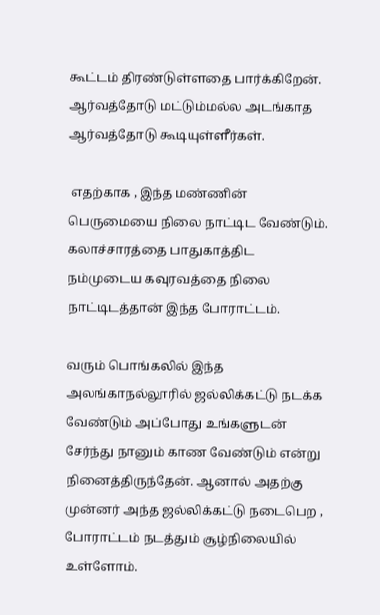கூட்டம் திரண்டுள்ளதை பார்க்கிறேன். ஆர்வத்தோடு மட்டும்மல்ல அடங்காத ஆர்வத்தோடு கூடியுள்ளீர்கள்.

 எதற்காக , இந்த மண்ணின் பெருமையை நிலை நாட்டிட வேண்டும். கலாச்சாரத்தை பாதுகாத்திட நம்முடைய கவுரவத்தை நிலை நாட்டிடத்தான் இந்த போராட்டம்.

வரும் பொங்கலில் இந்த அலங்காநல்லூரில் ஜல்லிக்கட்டு நடக்க வேண்டும் அப்போது உங்களுடன் சேர்ந்து நானும் காண வேண்டும் என்று நினைத்திருந்தேன். ஆனால் அதற்கு முன்னர் அந்த ஜல்லிக்கட்டு நடைபெற , போராட்டம் நடத்தும் சூழ்நிலையில் உள்ளோம்.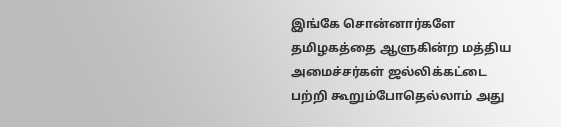இங்கே சொன்னார்களே தமிழகத்தை ஆளுகின்ற மத்திய  அமைச்சர்கள் ஜல்லிக்கட்டை பற்றி கூறும்போதெல்லாம் அது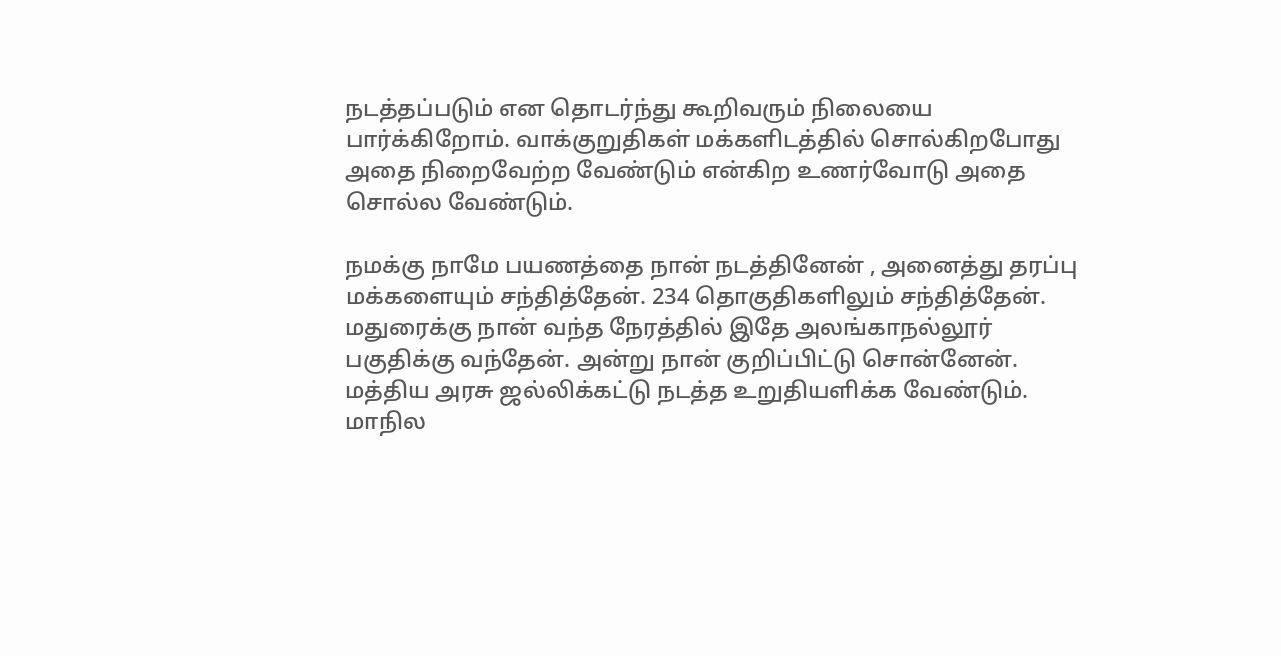நடத்தப்படும் என தொடர்ந்து கூறிவரும் நிலையை பார்க்கிறோம். வாக்குறுதிகள் மக்களிடத்தில் சொல்கிறபோது அதை நிறைவேற்ற வேண்டும் என்கிற உணர்வோடு அதை சொல்ல வேண்டும்.

நமக்கு நாமே பயணத்தை நான் நடத்தினேன் , அனைத்து தரப்பு மக்களையும் சந்தித்தேன். 234 தொகுதிகளிலும் சந்தித்தேன். மதுரைக்கு நான் வந்த நேரத்தில் இதே அலங்காநல்லூர் பகுதிக்கு வந்தேன். அன்று நான் குறிப்பிட்டு சொன்னேன். மத்திய அரசு ஜல்லிக்கட்டு நடத்த உறுதியளிக்க வேண்டும். மாநில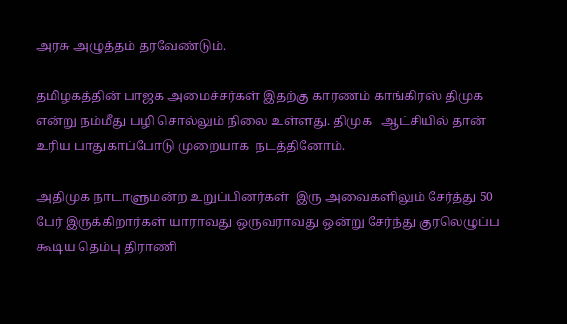அரசு அழுத்தம் தரவேண்டும்.

தமிழகத்தின் பாஜக அமைச்சர்கள் இதற்கு காரணம் காங்கிரஸ் திமுக என்று நம்மீது பழி சொல்லும் நிலை உள்ளது. திமுக   ஆட்சியில் தான்  உரிய பாதுகாப்போடு முறையாக  நடத்தினோம்.

அதிமுக நாடாளுமன்ற உறுப்பினர்கள்  இரு அவைகளிலும் சேர்த்து 50 பேர் இருக்கிறார்கள் யாராவது ஒருவராவது ஒன்று சேர்ந்து குரலெழுப்ப கூடிய தெம்பு திராணி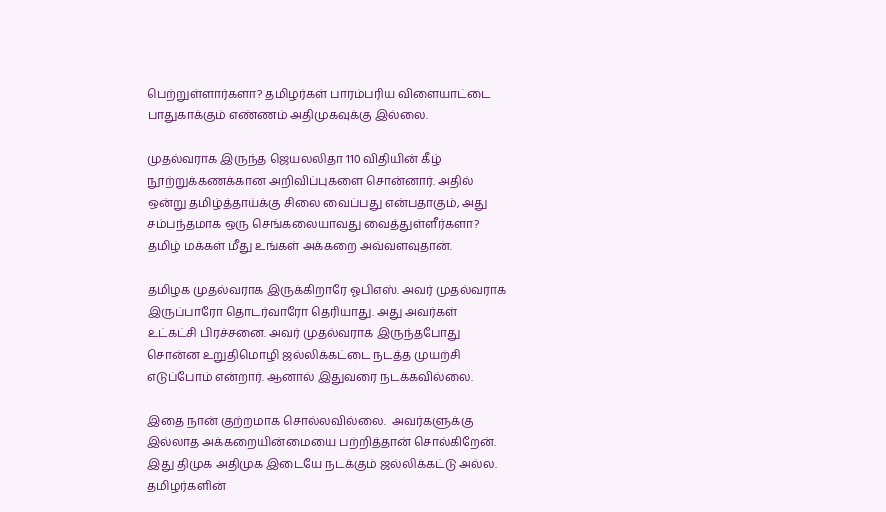பெற்றுள்ளார்களா? தமிழர்கள் பாரம்பரிய விளையாட்டை பாதுகாக்கும் எண்ணம் அதிமுகவுக்கு இல்லை.

முதல்வராக இருந்த ஜெயலலிதா 110 விதியின் கீழ் நூற்றுக்கணக்கான அறிவிப்புகளை சொன்னார். அதில் ஒன்று தமிழ்த்தாய்க்கு சிலை வைப்பது என்பதாகும், அது சம்பந்தமாக ஒரு செங்கலையாவது வைத்துள்ளீர்களா? தமிழ் மக்கள் மீது உங்கள் அக்கறை அவ்வளவுதான்.

தமிழக முதல்வராக இருக்கிறாரே ஓபிஎஸ். அவர் முதல்வராக இருப்பாரோ தொடர்வாரோ தெரியாது. அது அவர்கள் உட்கட்சி பிரச்சனை. அவர் முதல்வராக இருந்தபோது  சொன்ன உறுதிமொழி ஜல்லிக்கட்டை நடத்த முயற்சி எடுப்போம் என்றார். ஆனால் இதுவரை நடக்கவில்லை.

இதை நான் குற்றமாக சொல்லவில்லை.  அவர்களுக்கு இல்லாத அக்கறையின்மையை பற்றித்தான் சொல்கிறேன். இது திமுக அதிமுக இடையே நடக்கும் ஜல்லிக்கட்டு அல்ல. தமிழர்களின்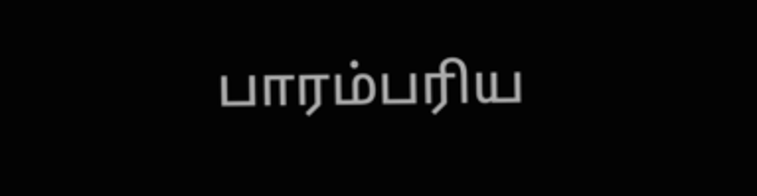பாரம்பரிய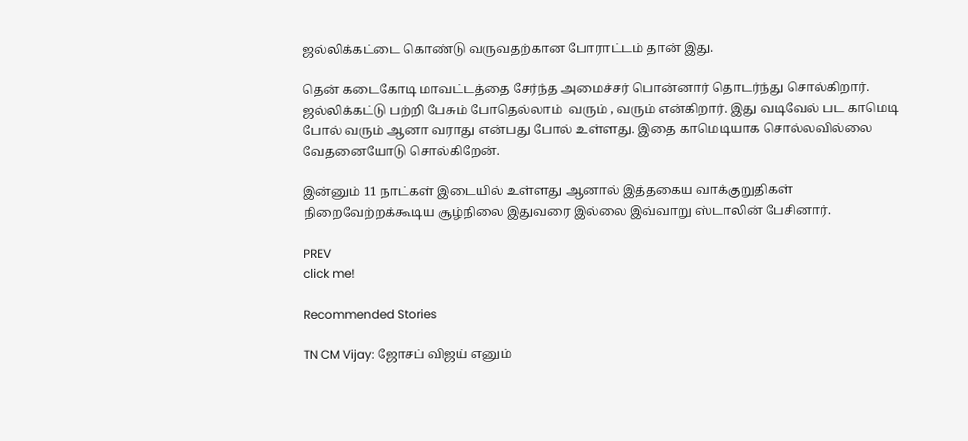ஜல்லிக்கட்டை கொண்டு வருவதற்கான போராட்டம் தான் இது.

தென் கடைகோடி மாவட்டத்தை சேர்ந்த அமைச்சர் பொன்னார் தொடர்ந்து சொல்கிறார். ஜல்லிக்கட்டு பற்றி பேசும் போதெல்லாம்  வரும் , வரும் என்கிறார். இது வடிவேல் பட காமெடி போல் வரும் ஆனா வராது என்பது போல் உள்ளது. இதை காமெடியாக சொல்லவில்லை வேதனையோடு சொல்கிறேன்.

இன்னும் 11 நாட்கள் இடையில் உள்ளது ஆனால் இத்தகைய வாக்குறுதிகள் நிறைவேற்றக்கூடிய சூழ்நிலை இதுவரை இல்லை இவ்வாறு ஸ்டாலின் பேசினார்.

PREV
click me!

Recommended Stories

TN CM Vijay: ஜோசப் விஜய் எனும்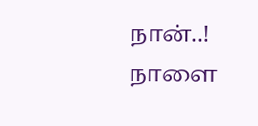நான்..! நாளை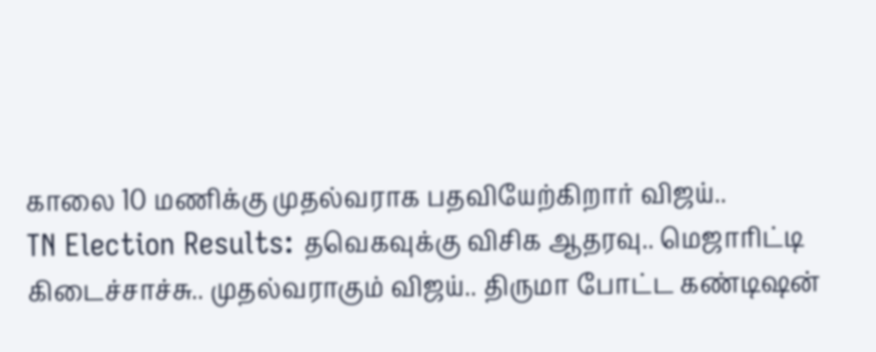காலை 10 மணிக்கு முதல்வராக பதவியேற்கிறார் விஜய்..
TN Election Results: தவெகவுக்கு விசிக ஆதரவு.. மெஜாரிட்டி கிடைச்சாச்சு.. முதல்வராகும் விஜய்.. திருமா போட்ட கண்டிஷன்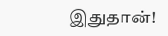இதுதான்!